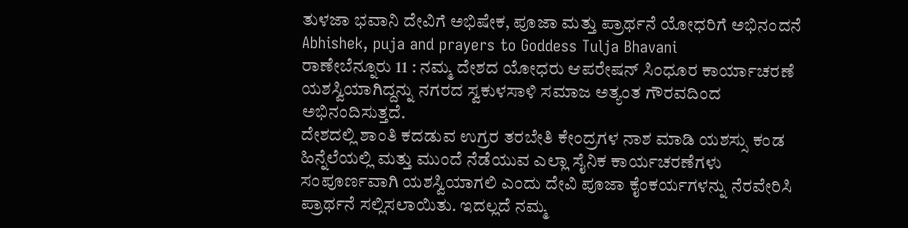ತುಳಜಾ ಭವಾನಿ ದೇವಿಗೆ ಅಭಿಷೇಕ, ಪೂಜಾ ಮತ್ತು ಪ್ರಾರ್ಥನೆ ಯೋಧರಿಗೆ ಅಭಿನಂದನೆ
Abhishek, puja and prayers to Goddess Tulja Bhavani
ರಾಣೇಬೆನ್ನೂರು 11 : ನಮ್ಮ ದೇಶದ ಯೋಧರು ಆಪರೇಷನ್ ಸಿಂಧೂರ ಕಾರ್ಯಾಚರಣೆ ಯಶಸ್ವಿಯಾಗಿದ್ದನ್ನು ನಗರದ ಸ್ವಕುಳಸಾಳಿ ಸಮಾಜ ಅತ್ಯಂತ ಗೌರವದಿಂದ ಅಭಿನಂದಿಸುತ್ತದೆ.
ದೇಶದಲ್ಲಿ ಶಾಂತಿ ಕದಡುವ ಉಗ್ರರ ತರಬೇತಿ ಕೇಂದ್ರಗಳ ನಾಶ ಮಾಡಿ ಯಶಸ್ಸು ಕಂಡ ಹಿನ್ನೆಲೆಯಲ್ಲಿ ಮತ್ತು ಮುಂದೆ ನೆಡೆಯುವ ಎಲ್ಲಾ ಸೈನಿಕ ಕಾರ್ಯಚರಣೆಗಳು ಸಂಪೂರ್ಣವಾಗಿ ಯಶಸ್ವಿಯಾಗಲಿ ಎಂದು ದೇವಿ ಪೂಜಾ ಕೈಂಕರ್ಯಗಳನ್ನು ನೆರವೇರಿಸಿ ಪ್ರಾರ್ಥನೆ ಸಲ್ಲಿಸಲಾಯಿತು. ಇದಲ್ಲದೆ ನಮ್ಮ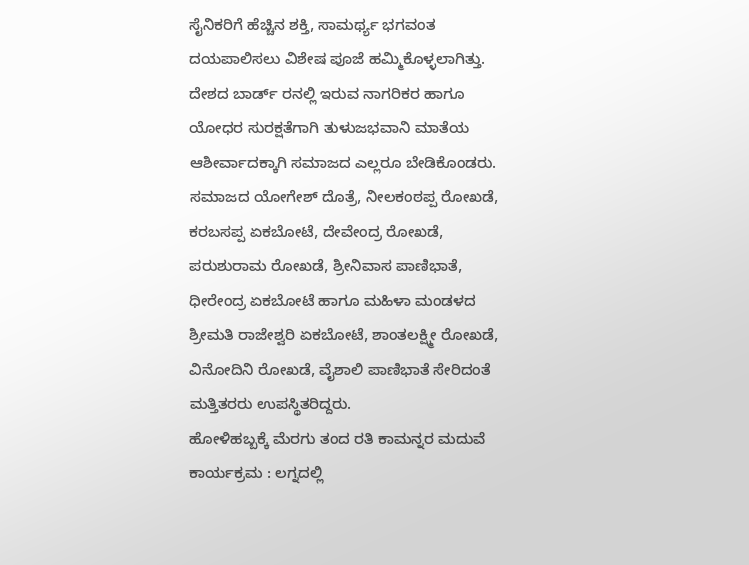ಸೈನಿಕರಿಗೆ ಹೆಚ್ಚಿನ ಶಕ್ತಿ, ಸಾಮರ್ಥ್ಯ ಭಗವಂತ ದಯಪಾಲಿಸಲು ವಿಶೇಷ ಪೂಜೆ ಹಮ್ಮಿಕೊಳ್ಳಲಾಗಿತ್ತು. ದೇಶದ ಬಾರ್ಡ್ ರನಲ್ಲಿ ಇರುವ ನಾಗರಿಕರ ಹಾಗೂ ಯೋಧರ ಸುರಕ್ಷತೆಗಾಗಿ ತುಳುಜಭವಾನಿ ಮಾತೆಯ ಆಶೀರ್ವಾದಕ್ಕಾಗಿ ಸಮಾಜದ ಎಲ್ಲರೂ ಬೇಡಿಕೊಂಡರು.
ಸಮಾಜದ ಯೋಗೇಶ್ ದೊತ್ರೆ, ನೀಲಕಂಠಪ್ಪ ರೋಖಡೆ, ಕರಬಸಪ್ಪ ಏಕಬೋಟೆ, ದೇವೇಂದ್ರ ರೋಖಡೆ, ಪರುಶುರಾಮ ರೋಖಡೆ, ಶ್ರೀನಿವಾಸ ಪಾಣಿಭಾತೆ, ಧೀರೇಂದ್ರ ಏಕಬೋಟೆ ಹಾಗೂ ಮಹಿಳಾ ಮಂಡಳದ ಶ್ರೀಮತಿ ರಾಜೇಶ್ವರಿ ಏಕಬೋಟೆ, ಶಾಂತಲಕ್ಷ್ಮೀ ರೋಖಡೆ, ವಿನೋದಿನಿ ರೋಖಡೆ, ವೈಶಾಲಿ ಪಾಣಿಭಾತೆ ಸೇರಿದಂತೆ ಮತ್ತಿತರರು ಉಪಸ್ಥಿತರಿದ್ದರು.
ಹೋಳಿಹಬ್ಬಕ್ಕೆ ಮೆರಗು ತಂದ ರತಿ ಕಾಮನ್ನರ ಮದುವೆ ಕಾರ್ಯಕ್ರಮ : ಲಗ್ನದಲ್ಲಿ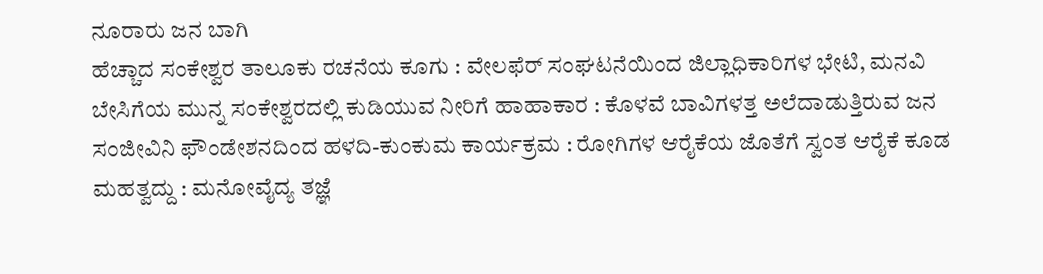ನೂರಾರು ಜನ ಬಾಗಿ
ಹೆಚ್ಚಾದ ಸಂಕೇಶ್ವರ ತಾಲೂಕು ರಚನೆಯ ಕೂಗು : ವೇಲಫೆರ್ ಸಂಘಟನೆಯಿಂದ ಜಿಲ್ಲಾಧಿಕಾರಿಗಳ ಭೇಟಿ, ಮನವಿ
ಬೇಸಿಗೆಯ ಮುನ್ನ ಸಂಕೇಶ್ವರದಲ್ಲಿ ಕುಡಿಯುವ ನೀರಿಗೆ ಹಾಹಾಕಾರ : ಕೊಳವೆ ಬಾವಿಗಳತ್ತ ಅಲೆದಾಡುತ್ತಿರುವ ಜನ
ಸಂಜೀವಿನಿ ಫೌಂಡೇಶನದಿಂದ ಹಳದಿ-ಕುಂಕುಮ ಕಾರ್ಯಕ್ರಮ : ರೋಗಿಗಳ ಆರೈಕೆಯ ಜೊತೆಗೆ ಸ್ವಂತ ಆರೈಕೆ ಕೂಡ ಮಹತ್ವದ್ದು : ಮನೋವೈದ್ಯ ತಜ್ಞೆ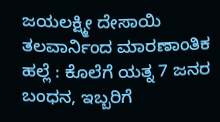ಜಯಲಕ್ಷ್ಮೀ ದೇಸಾಯಿ
ತಲವಾರ್ನಿಂದ ಮಾರಣಾಂತಿಕ ಹಲ್ಲೆ : ಕೊಲೆಗೆ ಯತ್ನ 7 ಜನರ ಬಂಧನ, ಇಬ್ಬರಿಗೆ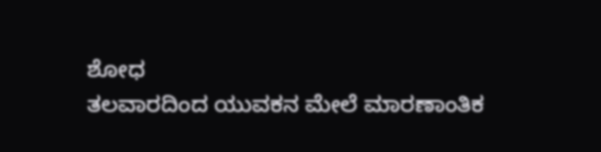ಶೋಧ
ತಲವಾರದಿಂದ ಯುವಕನ ಮೇಲೆ ಮಾರಣಾಂತಿಕ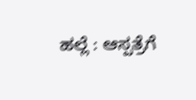ಹಲ್ಲೆ : ಆಸ್ಪತ್ರೆಗೆ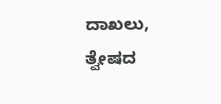ದಾಖಲು, ತ್ವೇಷದ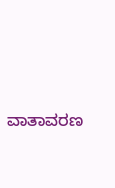ವಾತಾವರಣ